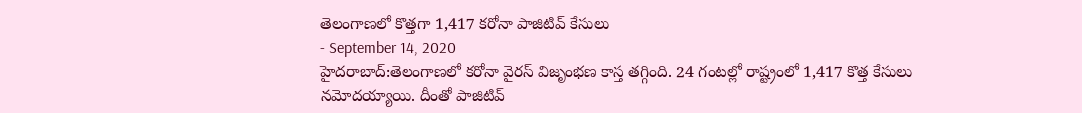తెలంగాణలో కొత్తగా 1,417 కరోనా పాజిటివ్ కేసులు
- September 14, 2020
హైదరాబాద్:తెలంగాణలో కరోనా వైరస్ విజృంభణ కాస్త తగ్గింది. 24 గంటల్లో రాష్ట్రంలో 1,417 కొత్త కేసులు నమోదయ్యాయి. దీంతో పాజిటివ్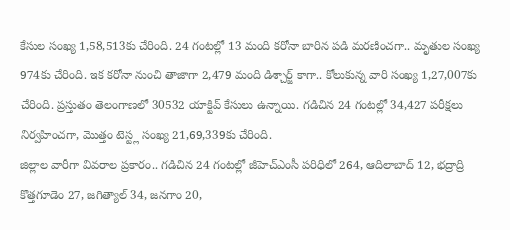కేసుల సంఖ్య 1,58,513కు చేరింది. 24 గంటల్లో 13 మంది కరోనా బారిన పడి మరణించగా.. మృతుల సంఖ్య 974కు చేరింది. ఇక కరోనా నుంచి తాజాగా 2,479 మంది డిశ్చార్జ్ కాగా.. కోలుకున్న వారి సంఖ్య 1,27,007కు చేరింది. ప్రస్తుతం తెలంగాణలో 30532 యాక్టివ్ కేసులు ఉన్నాయి. గడిచిన 24 గంటల్లో 34,427 పరీక్షలు నిర్వహించగా, మొత్తం టెస్ట్ల సంఖ్య 21,69,339కు చేరింది.
జిల్లాల వారీగా వివరాల ప్రకారం.. గడిచిన 24 గంటల్లో జీహెచ్ఎంసీ పరిధిలో 264, ఆదిలాబాద్ 12, భద్రాద్రి కొత్తగూడెం 27, జగిత్యాల్ 34, జనగాం 20,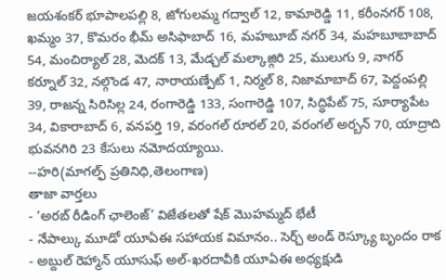జయశంకర్ భూపాలపల్లి 8, జోగులమ్మ గద్వాల్ 12, కామారెడ్డి 11, కరీంనగర్ 108, ఖమ్మం 37, కొమరం భీమ్ అసిఫాబాద్ 16, మహబూబ్ నగర్ 34, మహబూబాబాద్ 54, మంచిర్యాల్ 28, మెదక్ 13, మేడ్చల్ మల్కాజ్గిరి 25, ములుగు 9, నాగర్ కర్నూల్ 32, నల్గొండ 47, నారాయణ్పేట్ 1, నిర్మల్ 8, నిజామాబాద్ 67, పెద్దంపల్లి 39, రాజన్న సిరిసిల్ల 24, రంగారెడ్డి 133, సంగారెడ్డి 107, సిద్ధిపేట్ 75, సూర్యాపేట 34, వికారాబాద్ 6, వనపర్తి 19, వరంగల్ రూరల్ 20, వరంగల్ అర్బన్ 70, యాద్రాది భువనగిరి 23 కేసులు నమోదయ్యాయి.
--హరి(మాగల్ఫ్ ప్రతినిధి,తెలంగాణ)
తాజా వార్తలు
- ‘అరబ్ రీడింగ్ ఛాలెంజ్’ విజేతలతో షేక్ మొహమ్మద్ భేటీ
- నేపాల్కు మూడో యూఏఈ సహాయక విమానం.. సెర్చ్ అండ్ రెస్క్యూ బృందం రాక
- అబ్దుల్ రెహ్మాన్ యూసుఫ్ అల్-ఖరదావీకి యూఏఈ అధ్యక్షుడి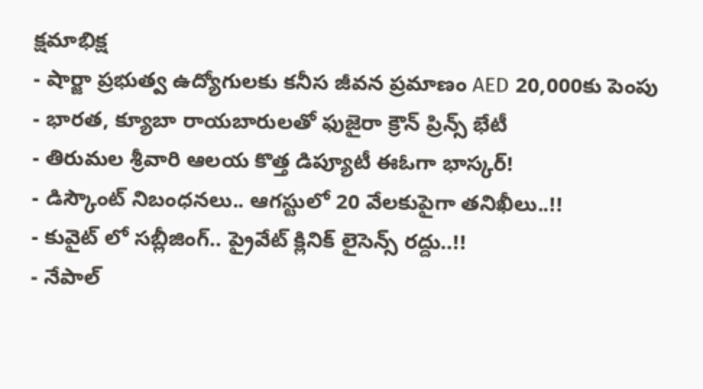క్షమాభిక్ష
- షార్జా ప్రభుత్వ ఉద్యోగులకు కనీస జీవన ప్రమాణం AED 20,000కు పెంపు
- భారత, క్యూబా రాయబారులతో ఫుజైరా క్రౌన్ ప్రిన్స్ భేటీ
- తిరుమల శ్రీవారి ఆలయ కొత్త డిప్యూటీ ఈఓగా భాస్కర్!
- డిస్కౌంట్ నిబంధనలు.. ఆగస్టులో 20 వేలకుపైగా తనిఖీలు..!!
- కువైట్ లో సబ్లీజింగ్.. ప్రైవేట్ క్లినిక్ లైసెన్స్ రద్దు..!!
- నేపాల్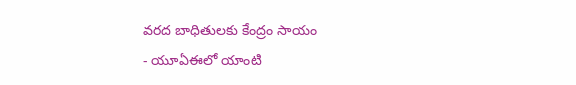వరద బాధితులకు కేంద్రం సాయం
- యూఏఈలో యాంటి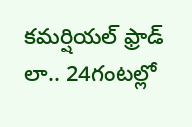కమర్షియల్ ఫ్రాడ్ లా.. 24గంటల్లో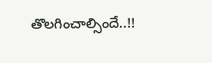తొలగించాల్సిందే..!!